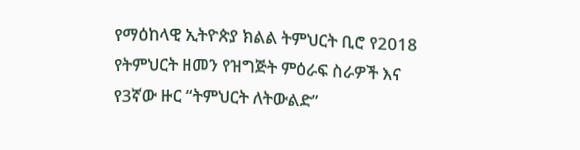የማዕከላዊ ኢትዮጵያ ክልል ትምህርት ቢሮ የ2018 የትምህርት ዘመን የዝግጅት ምዕራፍ ስራዎች እና የ3ኛው ዙር “ትምህርት ለትውልድ”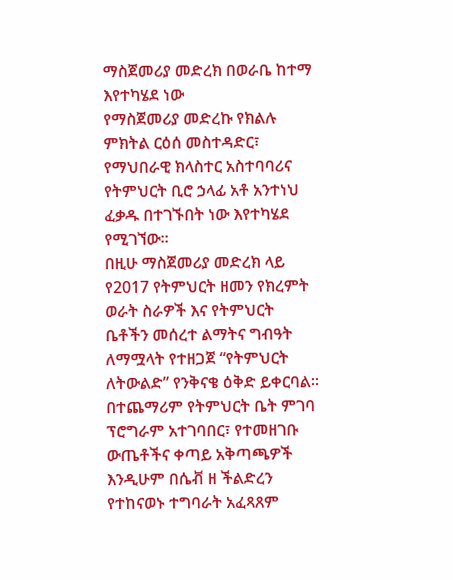ማስጀመሪያ መድረክ በወራቤ ከተማ እየተካሄደ ነው
የማስጀመሪያ መድረኩ የክልሉ ምክትል ርዕሰ መስተዳድር፣ የማህበራዊ ክላስተር አስተባባሪና የትምህርት ቢሮ ኃላፊ አቶ አንተነህ ፈቃዱ በተገኙበት ነው እየተካሄደ የሚገኘው።
በዚሁ ማስጀመሪያ መድረክ ላይ የ2017 የትምህርት ዘመን የክረምት ወራት ስራዎች እና የትምህርት ቤቶችን መሰረተ ልማትና ግብዓት ለማሟላት የተዘጋጀ “የትምህርት ለትውልድ” የንቅናቄ ዕቅድ ይቀርባል።
በተጨማሪም የትምህርት ቤት ምገባ ፕሮግራም አተገባበር፣ የተመዘገቡ ውጤቶችና ቀጣይ አቅጣጫዎች እንዲሁም በሴቭ ዘ ችልድረን የተከናወኑ ተግባራት አፈጻጸም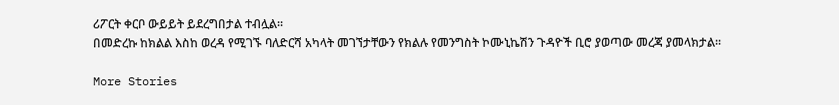ሪፖርት ቀርቦ ውይይት ይደረግበታል ተብሏል።
በመድረኩ ከክልል እስከ ወረዳ የሚገኙ ባለድርሻ አካላት መገኘታቸውን የክልሉ የመንግስት ኮሙኒኬሽን ጉዳዮች ቢሮ ያወጣው መረጃ ያመላክታል፡፡

More Stories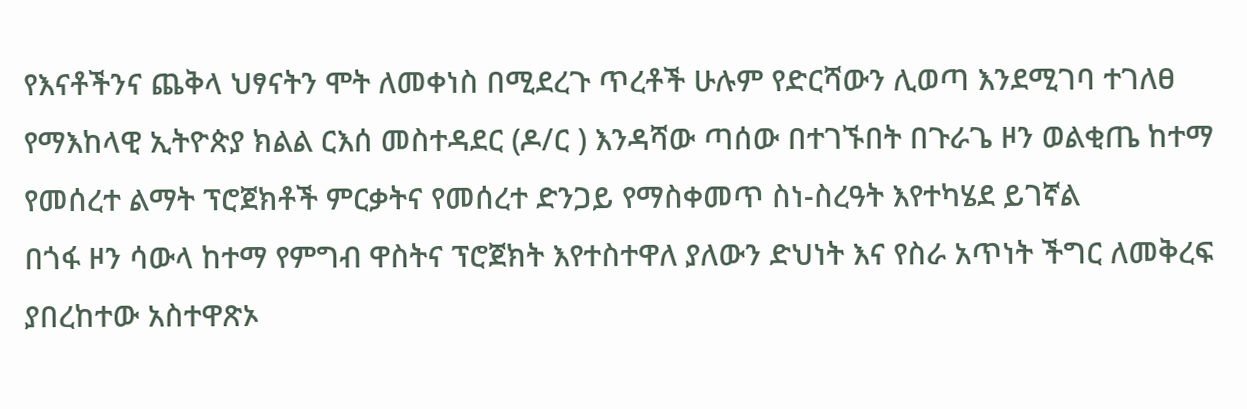የእናቶችንና ጨቅላ ህፃናትን ሞት ለመቀነስ በሚደረጉ ጥረቶች ሁሉም የድርሻውን ሊወጣ እንደሚገባ ተገለፀ
የማእከላዊ ኢትዮጵያ ክልል ርእሰ መስተዳደር (ዶ/ር ) እንዳሻው ጣሰው በተገኙበት በጉራጌ ዞን ወልቂጤ ከተማ የመሰረተ ልማት ፕሮጀክቶች ምርቃትና የመሰረተ ድንጋይ የማስቀመጥ ስነ-ስረዓት እየተካሄደ ይገኛል
በጎፋ ዞን ሳውላ ከተማ የምግብ ዋስትና ፕሮጀክት እየተስተዋለ ያለውን ድህነት እና የስራ አጥነት ችግር ለመቅረፍ ያበረከተው አስተዋጽኦ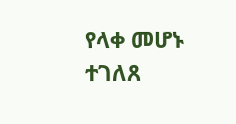የላቀ መሆኑ ተገለጸ